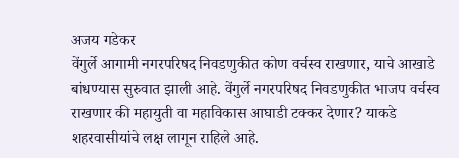अजय गडेकर
वेंगुर्ले आगामी नगरपरिषद निवडणुकीत कोण वर्चस्व राखणार, याचे आखाडे बांधण्यास सुरुवात झाली आहे. वेंगुर्ले नगरपरिषद निवडणुकीत भाजप वर्चस्व राखणार की महायुती वा महाविकास आघाडी टक्कर देणार? याकडे शहरवासीयांचे लक्ष लागून राहिले आहे.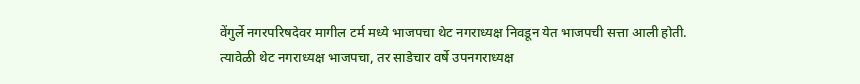वेंगुर्ले नगरपरिषदेवर मागील टर्म मध्ये भाजपचा थेट नगराध्यक्ष निवडून येत भाजपची सत्ता आली होती. त्यावेळी थेट नगराध्यक्ष भाजपचा, तर साडेचार वर्षे उपनगराध्यक्ष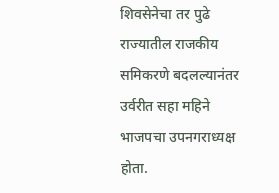शिवसेनेचा तर पुढे राज्यातील राजकीय समिकरणे बदलल्यानंतर उर्वरीत सहा महिने भाजपचा उपनगराध्यक्ष होता.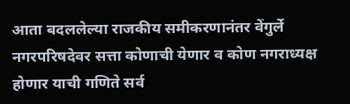आता बदललेल्या राजकीय समीकरणानंतर वेंगुर्ले नगरपरिषदेवर सत्ता कोणाची येणार व कोण नगराध्यक्ष होणार याची गणिते सर्व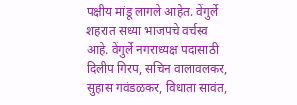पक्षीय मांडू लागले आहेत. वेंगुर्ले शहरात सध्या भाजपचे वर्चस्व आहे. वेंगुर्ले नगराध्यक्ष पदासाठी दिलीप गिरप, सचिन वालावलकर, सुहास गवंडळकर, विधाता सावंत,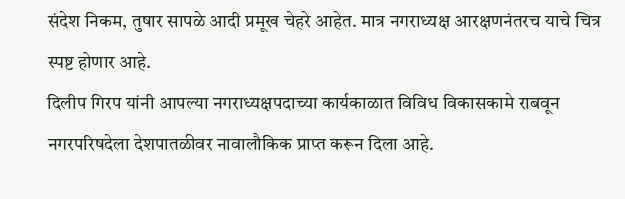संदेश निकम, तुषार सापळे आदी प्रमूख चेहरे आहेत. मात्र नगराध्यक्ष आरक्षणनंतरच याचे चित्र स्पष्ट होणार आहे.
दिलीप गिरप यांनी आपल्या नगराध्यक्षपदाच्या कार्यकाळात विविध विकासकामे राबवून नगरपरिषदेला देशपातळीवर नावालौकिक प्राप्त करून दिला आहे.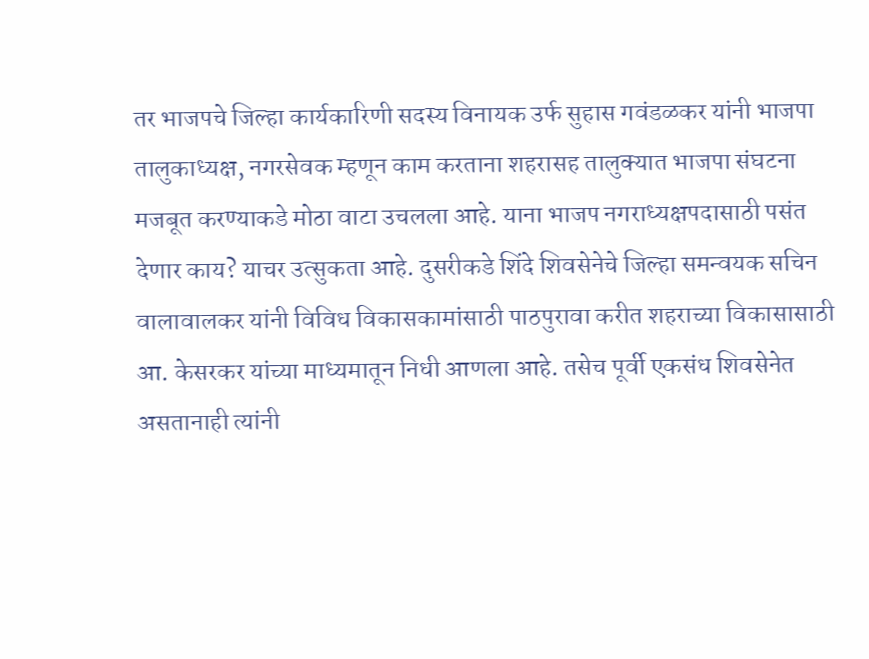तर भाजपचे जिल्हा कार्यकारिणी सदस्य विनायक उर्फ सुहास गवंडळकर यांनी भाजपा तालुकाध्यक्ष, नगरसेवक म्हणून काम करताना शहरासह तालुक्यात भाजपा संघटना मजबूत करण्याकडे मोठा वाटा उचलला आहे. याना भाजप नगराध्यक्षपदासाठी पसंत देणार काय? याचर उत्सुकता आहे. दुसरीकडे शिंदे शिवसेनेचे जिल्हा समन्वयक सचिन वालावालकर यांनी विविध विकासकामांसाठी पाठपुरावा करीत शहराच्या विकासासाठी आ. केसरकर यांच्या माध्यमातून निधी आणला आहे. तसेच पूर्वी एकसंध शिवसेनेत असतानाही त्यांनी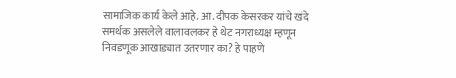सामाजिक कार्य केले आहे. आ. दीपक केसरकर यांचे खंदे समर्थक असलेले वालावलकर हे थेट नगराध्यक्ष म्हणून निवडणूक आखाड्यात उतरणार का? हे पाहणे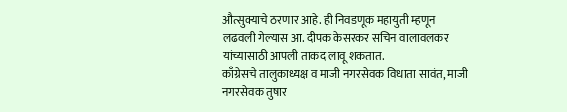औत्सुक्याचे ठरणार आहे. ही निवडणूक महायुती म्हणून लढवली गेल्यास आ. दीपक केसरकर सचिन वालावलकर यांच्यासाठी आपली ताकद लावू शकतात.
काँग्रेसचे तालुकाध्यक्ष व माजी नगरसेवक विधाता सावंत, माजी नगरसेवक तुषार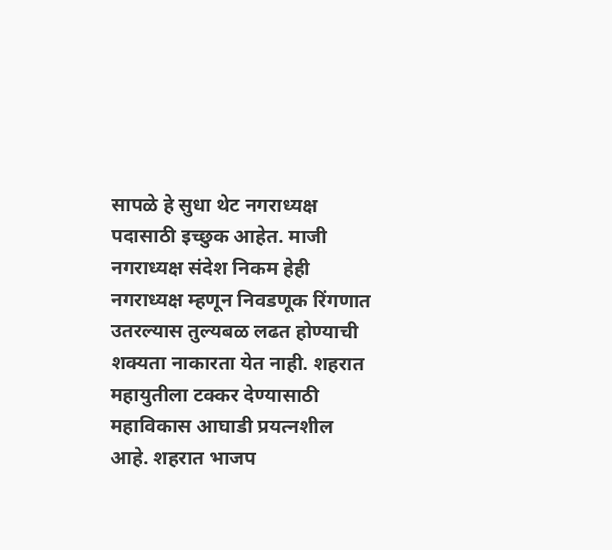सापळे हे सुधा थेट नगराध्यक्ष पदासाठी इच्छुक आहेत. माजी नगराध्यक्ष संदेश निकम हेही नगराध्यक्ष म्हणून निवडणूक रिंगणात उतरल्यास तुल्यबळ लढत होण्याची शक्यता नाकारता येत नाही. शहरात महायुतीला टक्कर देण्यासाठी महाविकास आघाडी प्रयत्नशील आहे. शहरात भाजप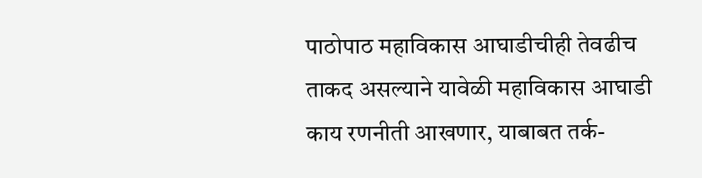पाठोपाठ महाविकास आघाडीचीही तेवढीच ताकद असल्याने यावेळी महाविकास आघाडी काय रणनीती आखणार, याबाबत तर्क-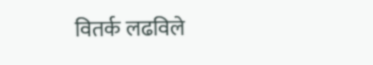वितर्क लढविले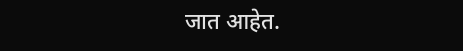जात आहेत.